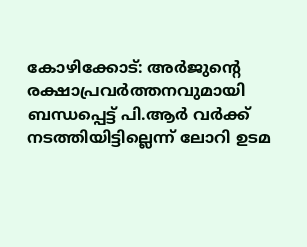കോഴിക്കോട്: അര്‍ജുന്റെ രക്ഷാപ്രവര്‍ത്തനവുമായി ബന്ധപ്പെട്ട് പി.ആര്‍ വര്‍ക്ക് നടത്തിയിട്ടില്ലെന്ന് ലോറി ഉടമ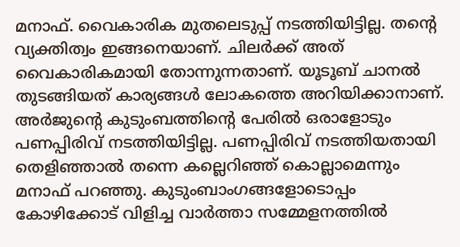മനാഫ്. വൈകാരിക മുതലെടുപ്പ് നടത്തിയിട്ടില്ല. തന്റെ വ്യക്തിത്വം ഇങ്ങനെയാണ്. ചിലര്‍ക്ക് അത് വൈകാരികമായി തോന്നുന്നതാണ്. യൂടൂബ് ചാനല്‍ തുടങ്ങിയത് കാര്യങ്ങള്‍ ലോകത്തെ അറിയിക്കാനാണ്. അര്‍ജുന്റെ കുടുംബത്തിന്റെ പേരില്‍ ഒരാളോടും പണപ്പിരിവ് നടത്തിയിട്ടില്ല. പണപ്പിരിവ് നടത്തിയതായി തെളിഞ്ഞാല്‍ തന്നെ കല്ലെറിഞ്ഞ് കൊല്ലാമെന്നും മനാഫ് പറഞ്ഞു. കുടുംബാംഗങ്ങളോടൊപ്പം കോഴിക്കോട് വിളിച്ച വാര്‍ത്താ സമ്മേളനത്തില്‍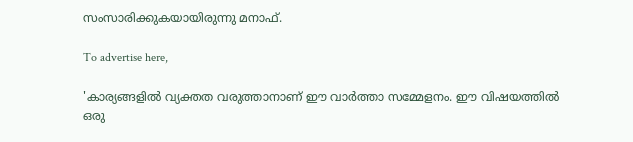സംസാരിക്കുകയായിരുന്നു മനാഫ്.

To advertise here,

'കാര്യങ്ങളില്‍ വ്യക്തത വരുത്താനാണ് ഈ വാര്‍ത്താ സമ്മേളനം. ഈ വിഷയത്തില്‍ ഒരു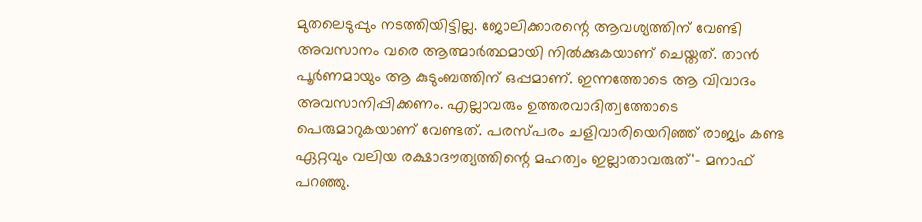മുതലെടുപ്പും നടത്തിയിട്ടില്ല. ജോലിക്കാരന്റെ ആവശ്യത്തിന് വേണ്ടി അവസാനം വരെ ആത്മാര്‍ത്ഥമായി നില്‍ക്കുകയാണ് ചെയ്തത്. താന്‍ പൂര്‍ണമായും ആ കുടുംബത്തിന് ഒപ്പമാണ്. ഇന്നത്തോടെ ആ വിവാദം അവസാനിപ്പിക്കണം. എല്ലാവരും ഉത്തരവാദിത്വത്തോടെ പെരുമാറുകയാണ് വേണ്ടത്. പരസ്പരം ചളിവാരിയെറിഞ്ഞ് രാജ്യം കണ്ട ഏറ്റവും വലിയ രക്ഷാദൗത്യത്തിന്റെ മഹത്വം ഇല്ലാതാവരുത്'- മനാഫ് പറഞ്ഞു.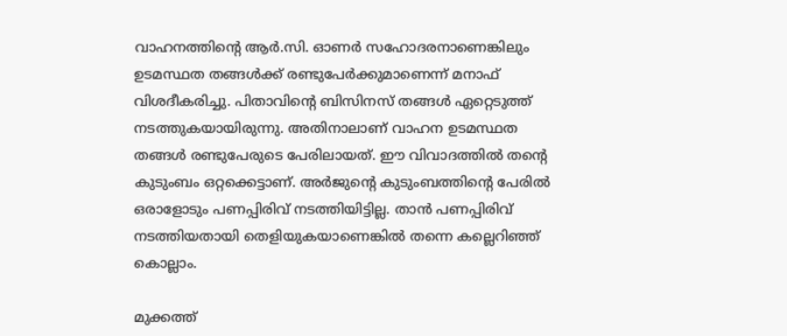വാഹനത്തിന്റെ ആര്‍.സി. ഓണര്‍ സഹോദരനാണെങ്കിലും ഉടമസ്ഥത തങ്ങള്‍ക്ക് രണ്ടുപേര്‍ക്കുമാണെന്ന് മനാഫ് വിശദീകരിച്ചു. പിതാവിന്റെ ബിസിനസ് തങ്ങള്‍ ഏറ്റെടുത്ത് നടത്തുകയായിരുന്നു. അതിനാലാണ് വാഹന ഉടമസ്ഥത തങ്ങള്‍ രണ്ടുപേരുടെ പേരിലായത്. ഈ വിവാദത്തില്‍ തന്റെ കുടുംബം ഒറ്റക്കെട്ടാണ്. അര്‍ജുന്റെ കുടുംബത്തിന്റെ പേരില്‍ ഒരാളോടും പണപ്പിരിവ് നടത്തിയിട്ടില്ല. താന്‍ പണപ്പിരിവ് നടത്തിയതായി തെളിയുകയാണെങ്കില്‍ തന്നെ കല്ലെറിഞ്ഞ് കൊല്ലാം.

മുക്കത്ത്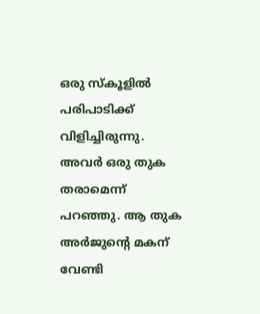ഒരു സ്‌കൂളില്‍ പരിപാടിക്ക് വിളിച്ചിരുന്നു. അവര്‍ ഒരു തുക തരാമെന്ന് പറഞ്ഞു. ആ തുക അര്‍ജുന്റെ മകന് വേണ്ടി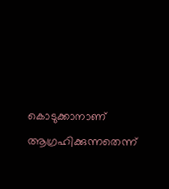കൊടുക്കാനാണ് ആഗ്രഹിക്കുന്നതെന്ന്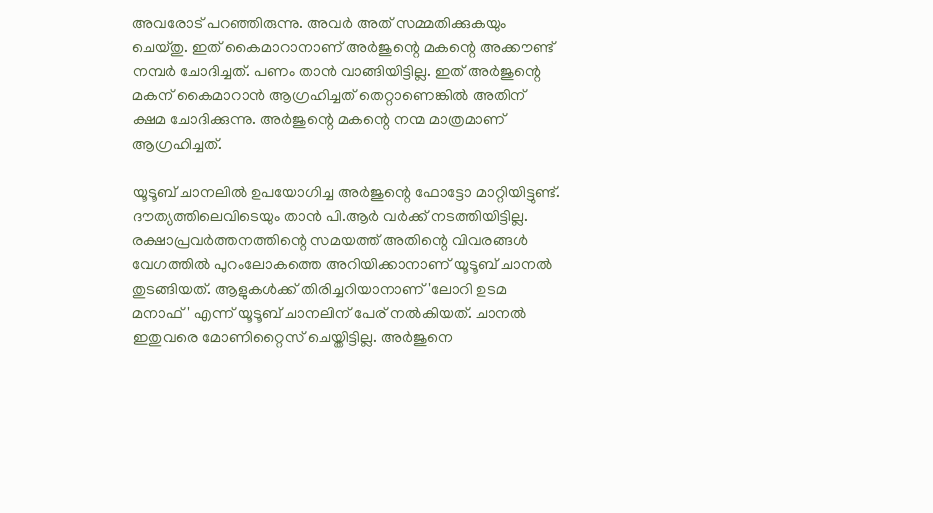അവരോട് പറഞ്ഞിരുന്നു. അവര്‍ അത് സമ്മതിക്കുകയും ചെയ്തു. ഇത് കൈമാറാനാണ് അര്‍ജുന്റെ മകന്റെ അക്കൗണ്ട് നമ്പര്‍ ചോദിച്ചത്. പണം താന്‍ വാങ്ങിയിട്ടില്ല. ഇത് അര്‍ജുന്റെ മകന് കൈമാറാന്‍ ആഗ്രഹിച്ചത് തെറ്റാണെങ്കില്‍ അതിന് ക്ഷമ ചോദിക്കുന്നു. അര്‍ജുന്റെ മകന്റെ നന്മ മാത്രമാണ് ആഗ്രഹിച്ചത്.

യൂടൂബ് ചാനലില്‍ ഉപയോഗിച്ച അര്‍ജുന്റെ ഫോട്ടോ മാറ്റിയിട്ടുണ്ട്. ദൗത്യത്തിലെവിടെയും താന്‍ പി.ആര്‍ വര്‍ക്ക് നടത്തിയിട്ടില്ല. രക്ഷാപ്രവര്‍ത്തനത്തിന്റെ സമയത്ത് അതിന്റെ വിവരങ്ങള്‍ വേഗത്തില്‍ പുറംലോകത്തെ അറിയിക്കാനാണ് യൂടൂബ് ചാനല്‍ തുടങ്ങിയത്. ആളുകള്‍ക്ക് തിരിച്ചറിയാനാണ് 'ലോറി ഉടമ മനാഫ്' എന്ന് യൂടൂബ് ചാനലിന് പേര് നല്‍കിയത്. ചാനല്‍ ഇതുവരെ മോണിറ്റൈസ് ചെയ്തിട്ടില്ല. അര്‍ജുനെ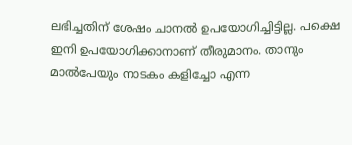ലഭിച്ചതിന് ശേഷം ചാനല്‍ ഉപയോഗിച്ചിട്ടില്ല. പക്ഷെ ഇനി ഉപയോഗിക്കാനാണ് തീരുമാനം. താനും മാല്‍പേയും നാടകം കളിച്ചോ എന്ന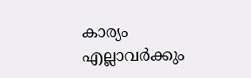കാര്യം എല്ലാവര്‍ക്കും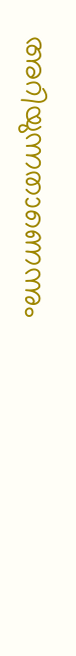അറിയുന്നതാണെന്നും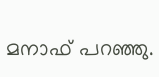മനാഫ് പറഞ്ഞു.